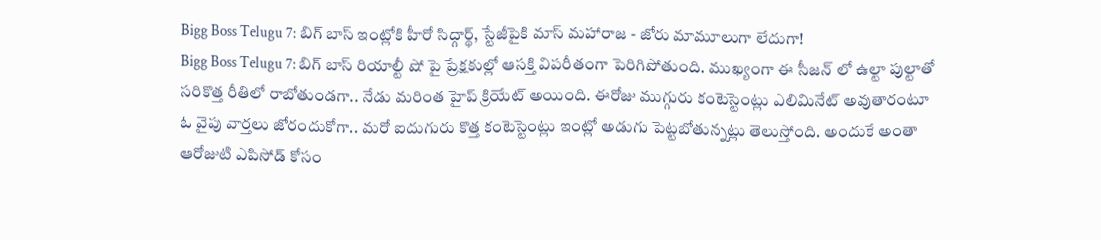Bigg Boss Telugu 7: బిగ్ బాస్ ఇంట్లోకి హీరో సిద్గార్థ్, స్టేజీపైకి మాస్ మహారాజ - జోరు మామూలుగా లేదుగా!
Bigg Boss Telugu 7: బిగ్ బాస్ రియాల్టీ షో పై ప్రేక్షకుల్లో ఆసక్తి విపరీతంగా పెరిగిపోతుంది. ముఖ్యంగా ఈ సీజన్ లో ఉల్టా పుల్టాతో సరికొత్త రీతిలో రాబోతుండగా.. నేడు మరింత హైప్ క్రియేట్ అయింది. ఈరోజు ముగ్గురు కంటెస్టెంట్లు ఎలిమినేట్ అవుతారంటూ ఓ వైపు వార్తలు జోరందుకోగా.. మరో ఐదుగురు కొత్త కంటెస్టెంట్లు ఇంట్లో అడుగు పెట్టబోతున్నట్లు తెలుస్తోంది. అందుకే అంతా ఆరోజుటి ఎపిసోడ్ కోసం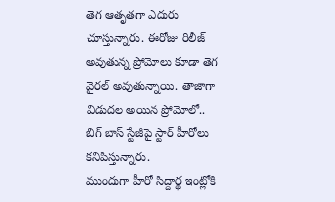తెగ ఆతృతగా ఎదురు చూస్తున్నారు. ఈరోజు రిలీజ్ అవుతున్న ప్రోమోలు కూడా తెగ వైరల్ అవుతున్నాయి. తాజాగా విడుదల అయిన ప్రోమోలో.. బిగ్ బాస్ స్టేజీపై స్టార్ హీరోలు కనిపిస్తున్నారు.
ముందుగా హీరో సిద్దార్థ ఇంట్లోకి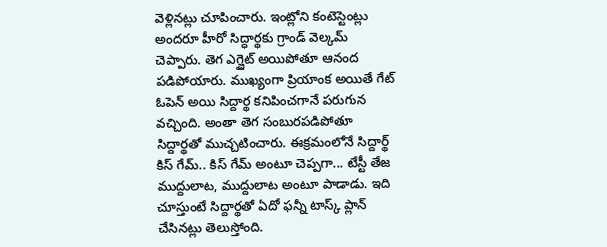వెళ్లినట్లు చూపించారు. ఇంట్లోని కంటెస్టెంట్లు అందరూ హీరో సిద్ధార్థకు గ్రాండ్ వెల్కమ్ చెప్పారు. తెగ ఎగ్జైట్ అయిపోతూ ఆనంద పడిపోయారు. ముఖ్యంగా ప్రియాంక అయితే గేట్ ఓపెన్ అయి సిద్దార్థ కనిపించగానే పరుగున వచ్చింది. అంతా తెగ సంబురపడిపోతూ సిద్దార్థతో ముచ్చటించారు. ఈక్రమంలోనే సిద్దార్థ్ కిస్ గేమ్.. కిస్ గేమ్ అంటూ చెప్పగా... టేస్టీ తేజ ముద్దులాట, ముద్దులాట అంటూ పాడాడు. ఇది చూస్తుంటే సిద్దార్థతో ఏదో ఫన్నీ టాస్క్ ప్లాన్ చేసినట్లు తెలుస్తోంది.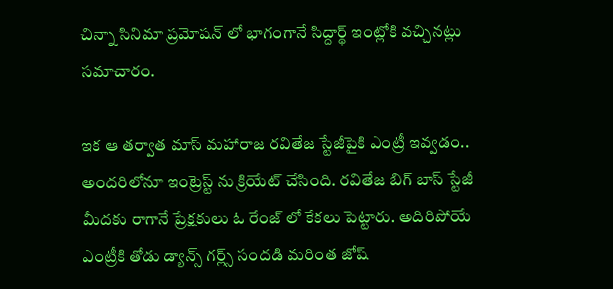చిన్నా సినిమా ప్రమోషన్ లో భాగంగానే సిద్దార్థ్ ఇంట్లోకి వచ్చినట్లు సమాచారం.

ఇక ఆ తర్వాత మాస్ మహారాజ రవితేజ స్టేజీపైకి ఎంట్రీ ఇవ్వడం.. అందరిలోనూ ఇంట్రెస్ట్ ను క్రియేట్ చేసింది. రవితేజ బిగ్ బాస్ స్టేజీ మీదకు రాగానే ప్రేక్షకులు ఓ రేంజ్ లో కేకలు పెట్టారు. అదిరిపోయే ఎంట్రీకి తోడు డ్యాన్స్ గర్ల్స్ సందడి మరింత జోష్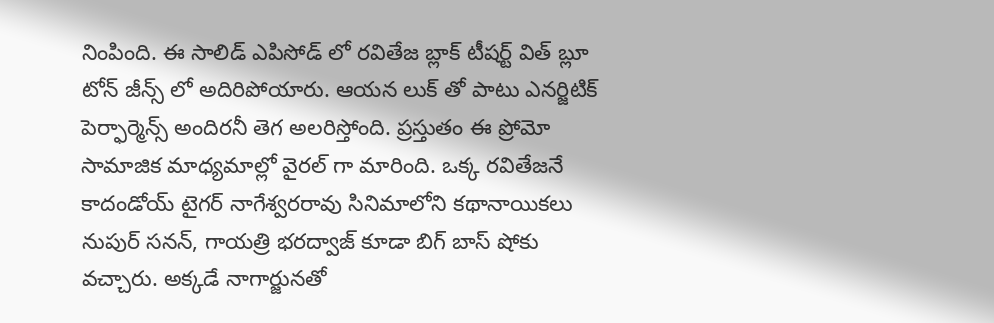నింపింది. ఈ సాలిడ్ ఎపిసోడ్ లో రవితేజ బ్లాక్ టీషర్ట్ విత్ బ్లూ టోన్ జీన్స్ లో అదిరిపోయారు. ఆయన లుక్ తో పాటు ఎనర్జిటిక్ పెర్ఫార్మెన్స్ అందిరనీ తెగ అలరిస్తోంది. ప్రస్తుతం ఈ ప్రోమో సామాజిక మాధ్యమాల్లో వైరల్ గా మారింది. ఒక్క రవితేజనే కాదండోయ్ టైగర్ నాగేశ్వరరావు సినిమాలోని కథానాయికలు నుపుర్ సనన్, గాయత్రి భరద్వాజ్ కూడా బిగ్ బాస్ షోకు వచ్చారు. అక్కడే నాగార్జునతో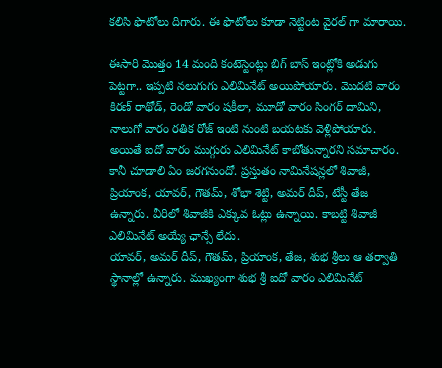కలిసి ఫొటోలు దిగారు. ఈ ఫొటోలు కూడా నెట్టింట వైరల్ గా మారాయి.

ఈసారి మొత్తం 14 మంది కంటెస్టెంట్లు బిగ్ బాస్ ఇంట్లోకి అడుగు పెట్టగా.. ఇప్పటి నలుగుగు ఎలిమినేట్ అయిపోయారు. మొదటి వారం కిరణ్ రాథోడ్, రెండో వారం షకీలా, మూడో వారం సింగర్ దామిని, నాలుగో వారం రతిక రోజ్ ఇంటి నుంటి బయటకు వెళ్లిపోయారు. అయితే ఐదో వారం ముగ్గురు ఎలిమినేట్ కాబోతున్నారని సమాచారం. కానీ చూడాలి ఏం జరగనుందో. ప్రస్తుతం నామినేషన్లలో శివాజీ, ప్రియాంక, యావర్, గౌతమ్, శోభా శెట్టి, అమర్ దీప్, టేస్టీ తేజ ఉన్నారు. వీరిలో శివాజీకి ఎక్కువ ఓట్లు ఉన్నాయి. కాబట్టి శివాజీ ఎలిమినేట్ అయ్యే ఛాన్సే లేదు.
యావర్, అమర్ దీప్, గౌతమ్, ప్రియాంక, తేజ, శుభ శ్రీలు ఆ తర్వాతి స్థానాల్లో ఉన్నారు. ముఖ్యంగా శుభ శ్రీ ఐదో వారం ఎలిమినేట్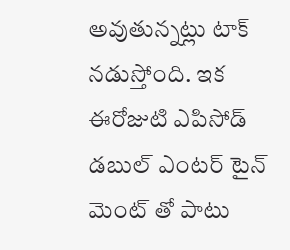అవుతున్నట్లు టాక్ నడుస్తోంది. ఇక ఈరోజుటి ఎపిసోడ్ డబుల్ ఎంటర్ టైన్ మెంట్ తో పాటు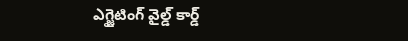ఎగ్జైటింగ్ వైల్డ్ కార్డ్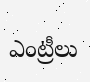ఎంట్రీలు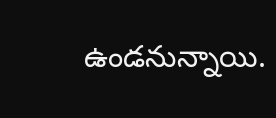ఉండనున్నాయి.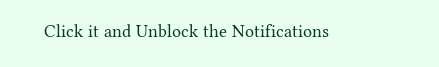Click it and Unblock the Notifications